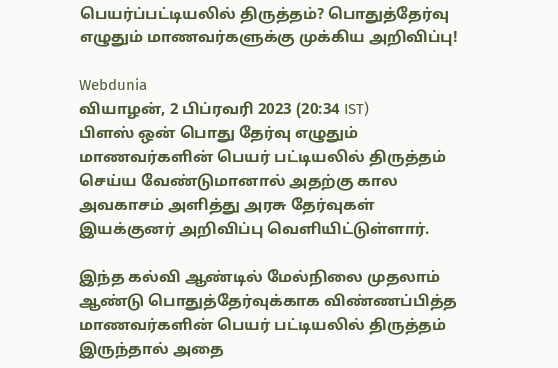பெயர்ப்பட்டியலில் திருத்தம்? பொதுத்தேர்வு எழுதும் மாணவர்களுக்கு முக்கிய அறிவிப்பு!

Webdunia
வியாழன், 2 பிப்ரவரி 2023 (20:34 IST)
பிளஸ் ஒன் பொது தேர்வு எழுதும் மாணவர்களின் பெயர் பட்டியலில் திருத்தம் செய்ய வேண்டுமானால் அதற்கு கால அவகாசம் அளித்து அரசு தேர்வுகள் இயக்குனர் அறிவிப்பு வெளியிட்டுள்ளார்.

இந்த கல்வி ஆண்டில் மேல்நிலை முதலாம் ஆண்டு பொதுத்தேர்வுக்காக விண்ணப்பித்த மாணவர்களின் பெயர் பட்டியலில் திருத்தம் இருந்தால் அதை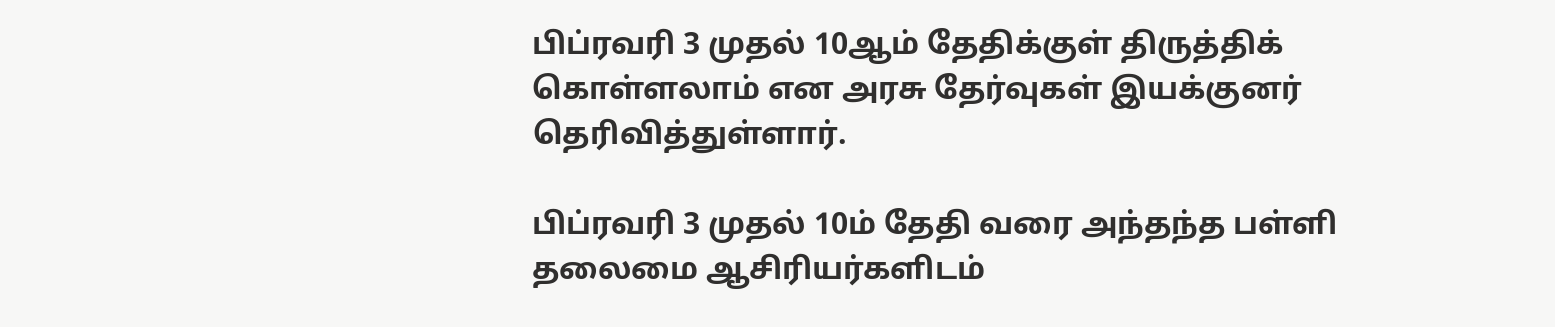பிப்ரவரி 3 முதல் 10ஆம் தேதிக்குள் திருத்திக் கொள்ளலாம் என அரசு தேர்வுகள் இயக்குனர் தெரிவித்துள்ளார்.

பிப்ரவரி 3 முதல் 10ம் தேதி வரை அந்தந்த பள்ளி தலைமை ஆசிரியர்களிடம்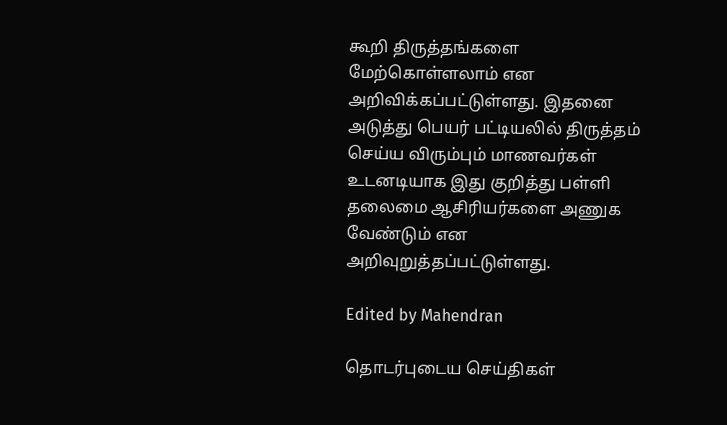கூறி திருத்தங்களை மேற்கொள்ளலாம் என அறிவிக்கப்பட்டுள்ளது. இதனை அடுத்து பெயர் பட்டியலில் திருத்தம் செய்ய விரும்பும் மாணவர்கள் உடனடியாக இது குறித்து பள்ளி தலைமை ஆசிரியர்களை அணுக வேண்டும் என அறிவுறுத்தப்பட்டுள்ளது.

Edited by Mahendran

தொடர்புடைய செய்திகள்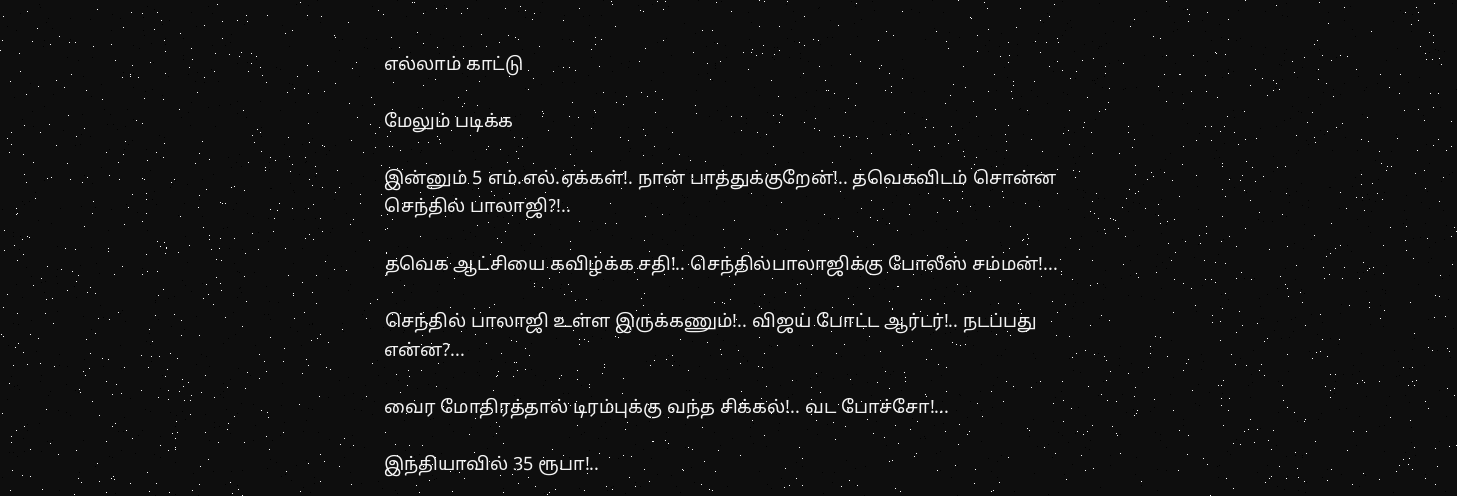எல்லாம் காட்டு

மேலும் படிக்க

இன்னும் 5 எம்.எல்.ஏக்கள்!. நான் பாத்துக்குறேன்!.. தவெகவிடம் சொன்ன செந்தில் பாலாஜி?!..

தவெக ஆட்சியை கவிழ்க்க சதி!.. செந்தில்பாலாஜிக்கு போலீஸ் சம்மன்!...

செந்தில் பாலாஜி உள்ள இருக்கணும்!.. விஜய் போட்ட ஆர்டர்!.. நடப்பது என்ன?...

வைர மோதிரத்தால் டிரம்புக்கு வந்த சிக்கல்!.. வட போச்சோ!...

இந்தியாவில் 35 ரூபா!..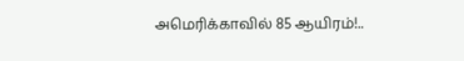அமெரிக்காவில் 85 ஆயிரம்!..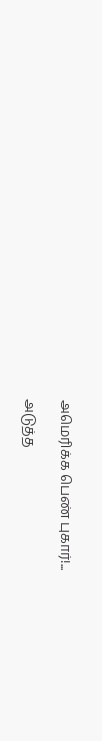அமெரிக்க பெண் புகார்!...

அடுத்த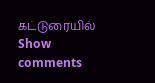கட்டுரையில்
Show comments